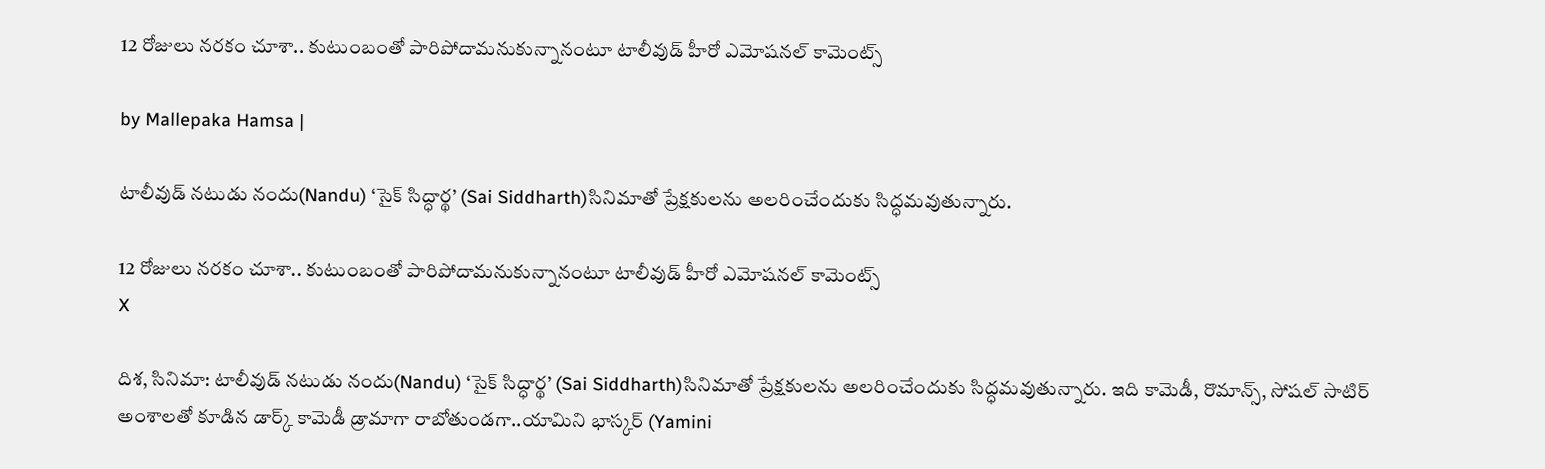12 రోజులు నరకం చూశా.. కుటుంబంతో పారిపోదామనుకున్నానంటూ టాలీవుడ్ హీరో ఎమోషనల్ కామెంట్స్

by Mallepaka Hamsa |

టాలీవుడ్ నటుడు నందు(Nandu) ‘సైక్ సిద్ధార్థ’ (Sai Siddharth)సినిమాతో ప్రేక్షకులను అలరించేందుకు సిద్ధమవుతున్నారు.

12 రోజులు నరకం చూశా.. కుటుంబంతో పారిపోదామనుకున్నానంటూ టాలీవుడ్ హీరో ఎమోషనల్ కామెంట్స్
X

దిశ, సినిమా: టాలీవుడ్ నటుడు నందు(Nandu) ‘సైక్ సిద్ధార్థ’ (Sai Siddharth)సినిమాతో ప్రేక్షకులను అలరించేందుకు సిద్ధమవుతున్నారు. ఇది కామెడీ, రొమాన్స్, సోషల్ సాటిర్ అంశాలతో కూడిన డార్క్ కామెడీ డ్రామాగా రాబోతుండగా..యామిని భాస్కర్ (Yamini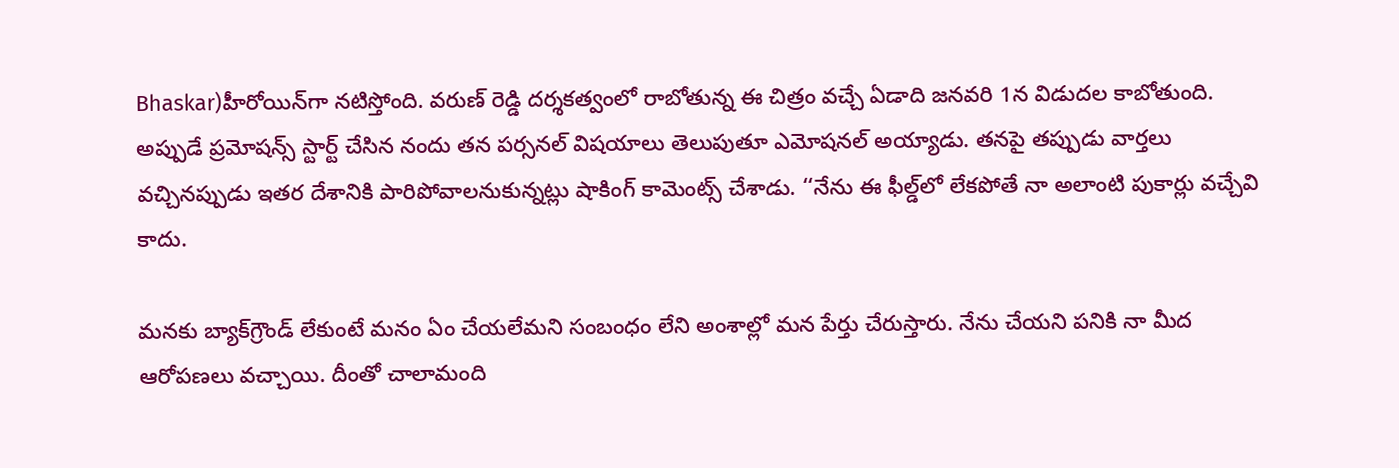Bhaskar)హీరోయిన్‌గా నటిస్తోంది. వరుణ్ రెడ్డి దర్శకత్వంలో రాబోతున్న ఈ చిత్రం వచ్చే ఏడాది జనవరి 1న విడుదల కాబోతుంది. అప్పుడే ప్రమోషన్స్ స్టార్ట్ చేసిన నందు తన పర్సనల్ విషయాలు తెలుపుతూ ఎమోషనల్ అయ్యాడు. తనపై తప్పుడు వార్తలు వచ్చినప్పుడు ఇతర దేశానికి పారిపోవాలనుకున్నట్లు షాకింగ్ కామెంట్స్ చేశాడు. ‘‘నేను ఈ ఫీల్డ్‌లో లేకపోతే నా అలాంటి పుకార్లు వచ్చేవి కాదు.

మనకు బ్యాక్‌గ్రౌండ్ లేకుంటే మనం ఏం చేయలేమని సంబంధం లేని అంశాల్లో మన పేర్తు చేరుస్తారు. నేను చేయని పనికి నా మీద ఆరోపణలు వచ్చాయి. దీంతో చాలామంది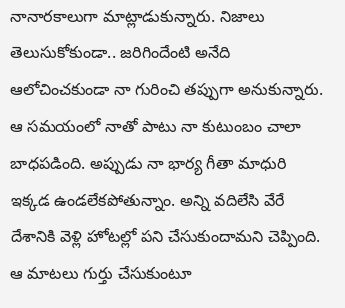నానారకాలుగా మాట్లాడుకున్నారు. నిజాలు తెలుసుకోకుండా.. జరిగిందేంటి అనేది ఆలోచించకుండా నా గురించి తప్పుగా అనుకున్నారు. ఆ సమయంలో నాతో పాటు నా కుటుంబం చాలా బాధపడింది. అప్పుడు నా భార్య గీతా మాధురి ఇక్కడ ఉండలేకపోతున్నాం. అన్ని వదిలేసి వేరే దేశానికి వెళ్లి హోటల్లో పని చేసుకుందామని చెప్పింది. ఆ మాటలు గుర్తు చేసుకుంటూ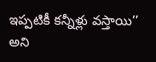ఇప్పటికీ కన్నీళ్లు వస్తాయి’’ అని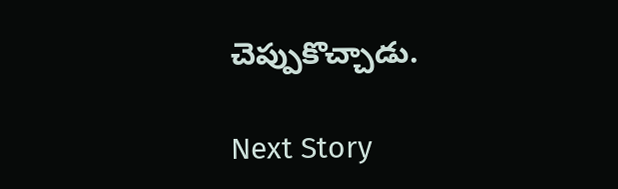చెప్పుకొచ్చాడు.

Next Story